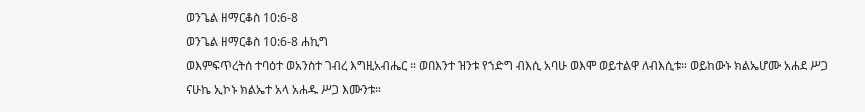ወንጌል ዘማርቆስ 10:6-8
ወንጌል ዘማርቆስ 10:6-8 ሐኪግ
ወእምፍጥረትሰ ተባዕተ ወአንስተ ገብረ እግዚአብሔር ። ወበእንተ ዝንቱ የኀድግ ብእሲ አባሁ ወእሞ ወይተልዋ ለብእሲቱ። ወይከውኑ ክልኤሆሙ አሐደ ሥጋ ናሁኬ ኢኮኑ ክልኤተ አላ አሐዱ ሥጋ እሙንቱ።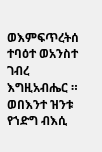ወእምፍጥረትሰ ተባዕተ ወአንስተ ገብረ እግዚአብሔር ። ወበእንተ ዝንቱ የኀድግ ብእሲ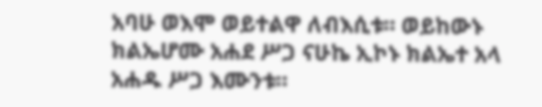አባሁ ወእሞ ወይተልዋ ለብእሲቱ። ወይከውኑ ክልኤሆሙ አሐደ ሥጋ ናሁኬ ኢኮኑ ክልኤተ አላ አሐዱ ሥጋ እሙንቱ።